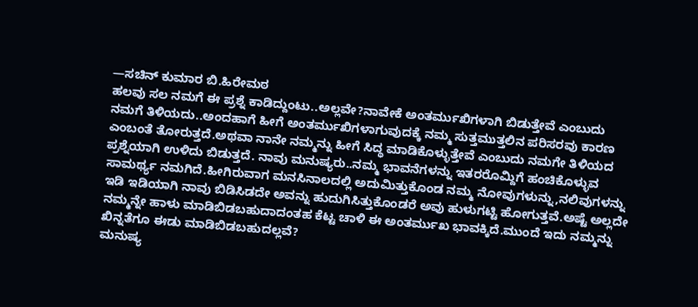—ಸಚಿನ್ ಕುಮಾರ ಬಿ.ಹಿರೇಮಠ
ಹಲವು ಸಲ ನಮಗೆ ಈ ಪ್ರಶ್ನೆ ಕಾಡಿದ್ದುಂಟು..ಅಲ್ಲವೇ?ನಾವೇಕೆ ಅಂತರ್ಮುಖಿಗಳಾಗಿ ಬಿಡುತ್ತೇವೆ ಎಂಬುದು ನಮಗೆ ತಿಳಿಯದು..ಅಂದಹಾಗೆ ಹೀಗೆ ಅಂತರ್ಮುಖಿಗಳಾಗುವುದಕ್ಕೆ ನಮ್ಮ ಸುತ್ತಮುತ್ತಲಿನ ಪರಿಸರವು ಕಾರಣ ಎಂಬಂತೆ ತೋರುತ್ತದೆ.ಅಥವಾ ನಾನೇ ನಮ್ಮನ್ನು ಹೀಗೆ ಸಿದ್ಧ ಮಾಡಿಕೊಳ್ಳುತ್ತೇವೆ ಎಂಬುದು ನಮಗೇ ತಿಳಿಯದ ಪ್ರಶ್ನೆಯಾಗಿ ಉಳಿದು ಬಿಡುತ್ತದೆ. ನಾವು ಮನುಷ್ಯರು..ನಮ್ಮ ಭಾವನೆಗಳನ್ನು ಇತರರೊಮ್ದಿಗೆ ಹಂಚಿಕೊಳ್ಳುವ ಸಾಮರ್ಥ್ಯ ನಮಗಿದೆ.ಹೀಗಿರುವಾಗ ಮನಸಿನಾಲದಲ್ಲಿ ಅದುಮಿತ್ತುಕೊಂಡ ನಮ್ಮ ನೋವುಗಳುನ್ನು,ನಲಿವುಗಳನ್ನು ಇಡಿ ಇಡಿಯಾಗಿ ನಾವು ಬಿಡಿಸಿಡದೇ ಅವನ್ನು ಹುದುಗಿಸಿತ್ತುಕೊಂಡರೆ ಅವು ಹುಳುಗಟ್ಟಿ ಹೋಗುತ್ತವೆ.ಅಷ್ಟೆ ಅಲ್ಲದೇ ನಮ್ಮನ್ನೇ ಹಾಳು ಮಾಡಿಬಿಡಬಹುದಾದಂತಹ ಕೆಟ್ಟ ಚಾಳಿ ಈ ಅಂತರ್ಮುಖ ಭಾವಕ್ಕಿದೆ.ಮುಂದೆ ಇದು ನಮ್ಮನ್ನು ಖಿನ್ನತೆಗೂ ಈಡು ಮಾಡಿಬಿಡಬಹುದಲ್ಲವೆ?
ಮನುಷ್ಯ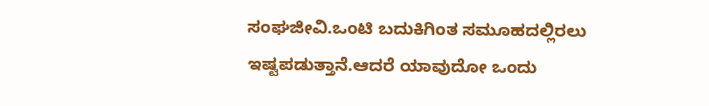ಸಂಘಜೀವಿ.ಒಂಟಿ ಬದುಕಿಗಿಂತ ಸಮೂಹದಲ್ಲಿರಲು ಇಷ್ಟಪಡುತ್ತಾನೆ.ಆದರೆ ಯಾವುದೋ ಒಂದು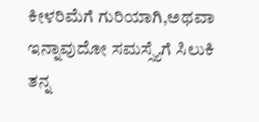ಕೀಳರಿಮೆಗೆ ಗುರಿಯಾಗಿ,ಅಥವಾ ಇನ್ನಾವುದೋ ಸಮಸ್ಸ್ಯೆಗೆ ಸಿಲುಕಿ ತನ್ನ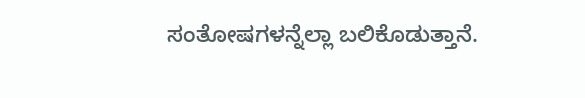ಸಂತೋಷಗಳನ್ನೆಲ್ಲಾ ಬಲಿಕೊಡುತ್ತಾನೆ.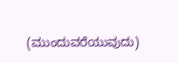(ಮುಂದುವರೆಯುವುದು)